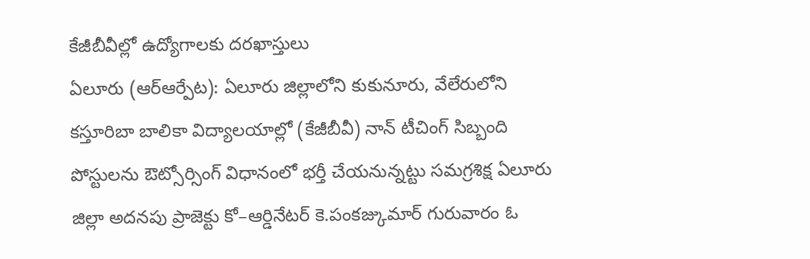కేజీబీవీల్లో ఉద్యోగాలకు దరఖాస్తులు
ఏలూరు (ఆర్ఆర్పేట): ఏలూరు జిల్లాలోని కుకునూరు, వేలేరులోని కస్తూరిబా బాలికా విద్యాలయాల్లో (కేజీబీవీ) నాన్ టీచింగ్ సిబ్బంది పోస్టులను ఔట్సోర్సింగ్ విధానంలో భర్తీ చేయనున్నట్టు సమగ్రశిక్ష ఏలూరు జిల్లా అదనపు ప్రాజెక్టు కో–ఆర్డినేటర్ కె.పంకజ్కుమార్ గురువారం ఓ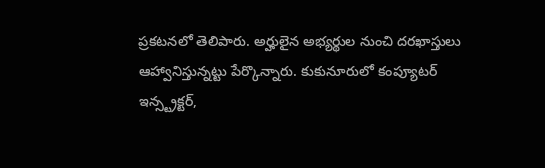ప్రకటనలో తెలిపారు. అర్హులైన అభ్యర్థుల నుంచి దరఖాస్తులు ఆహ్వానిస్తున్నట్టు పేర్కొన్నారు. కుకునూరులో కంప్యూటర్ ఇన్స్ట్రక్టర్,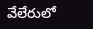వేలేరులో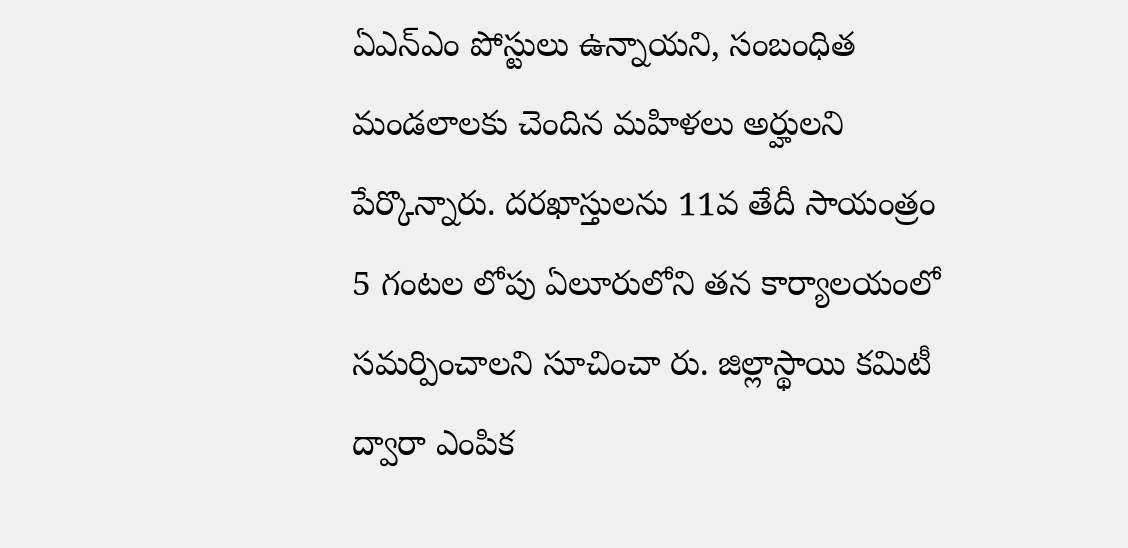ఏఎన్ఎం పోస్టులు ఉన్నాయని, సంబంధిత మండలాలకు చెందిన మహిళలు అర్హులని పేర్కొన్నారు. దరఖాస్తులను 11వ తేదీ సాయంత్రం 5 గంటల లోపు ఏలూరులోని తన కార్యాలయంలో సమర్పించాలని సూచించా రు. జిల్లాస్థాయి కమిటీ ద్వారా ఎంపిక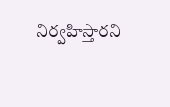నిర్వహిస్తారని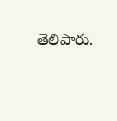తెలిపారు.